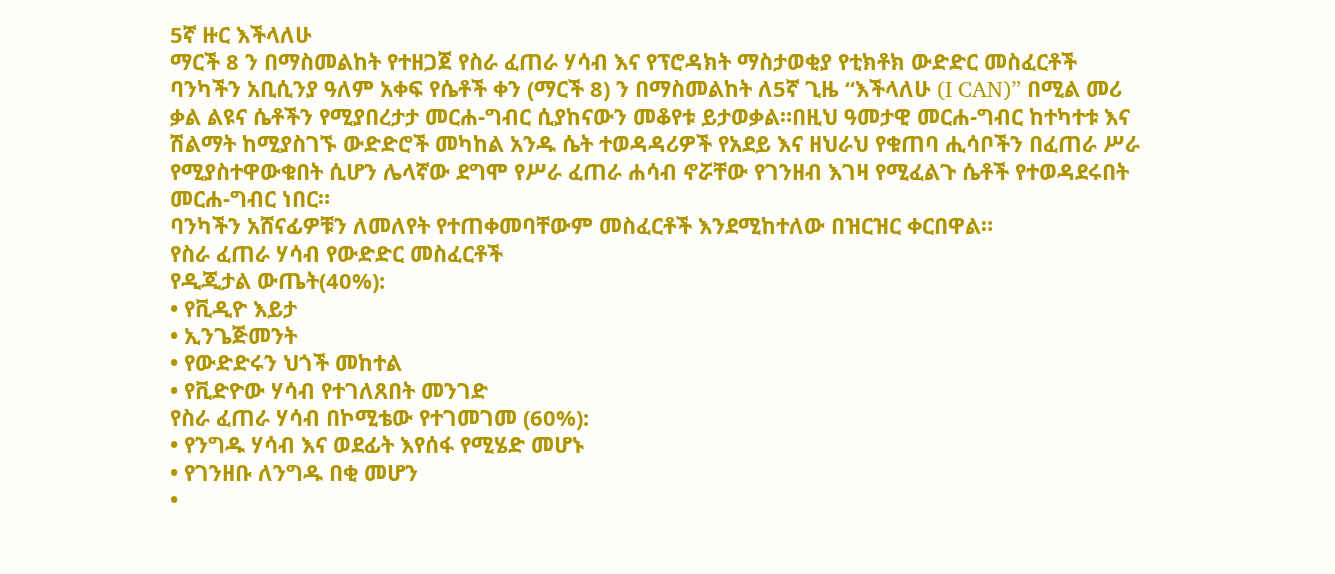5ኛ ዙር እችላለሁ
ማርች 8 ን በማስመልከት የተዘጋጀ የስራ ፈጠራ ሃሳብ እና የፕሮዳክት ማስታወቂያ የቲክቶክ ውድድር መስፈርቶች
ባንካችን አቢሲንያ ዓለም አቀፍ የሴቶች ቀን (ማርች 8) ን በማስመልከት ለ5ኛ ጊዜ “እችላለሁ (I CAN)” በሚል መሪ ቃል ልዩና ሴቶችን የሚያበረታታ መርሐ-ግብር ሲያከናውን መቆየቱ ይታወቃል።በዚህ ዓመታዊ መርሐ-ግብር ከተካተቱ እና ሽልማት ከሚያስገኙ ውድድሮች መካከል አንዱ ሴት ተወዳዳሪዎች የአደይ እና ዘህራህ የቁጠባ ሒሳቦችን በፈጠራ ሥራ የሚያስተዋውቁበት ሲሆን ሌላኛው ደግሞ የሥራ ፈጠራ ሐሳብ ኖሯቸው የገንዘብ እገዛ የሚፈልጉ ሴቶች የተወዳደሩበት መርሐ-ግብር ነበር።
ባንካችን አሸናፊዎቹን ለመለየት የተጠቀመባቸውም መስፈርቶች እንደሚከተለው በዝርዝር ቀርበዋል።
የስራ ፈጠራ ሃሳብ የውድድር መስፈርቶች
የዲጂታል ውጤት(40%):
• የቪዲዮ እይታ
• ኢንጌጅመንት
• የውድድሩን ህጎች መከተል
• የቪድዮው ሃሳብ የተገለጸበት መንገድ
የስራ ፈጠራ ሃሳብ በኮሚቴው የተገመገመ (60%):
• የንግዱ ሃሳብ እና ወደፊት እየሰፋ የሚሄድ መሆኑ
• የገንዘቡ ለንግዱ በቂ መሆን
•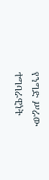የንግድ ሥራው ተግባራዊነት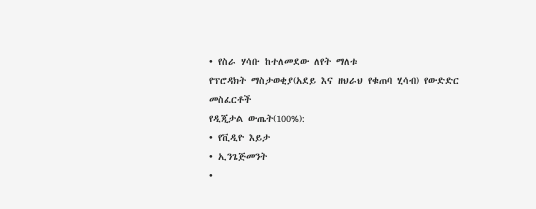• የስራ ሃሳቡ ከተለመደው ለየት ማለቱ
የፕሮዳክት ማስታወቂያ(አደይ እና ዘህራህ የቁጠባ ሂሳብ) የውድድር መስፈርቶች
የዲጂታል ውጤት(100%):
• የቪዲዮ እይታ
• ኢንጌጅመንት
•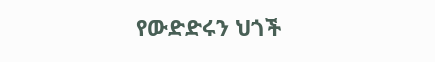የውድድሩን ህጎች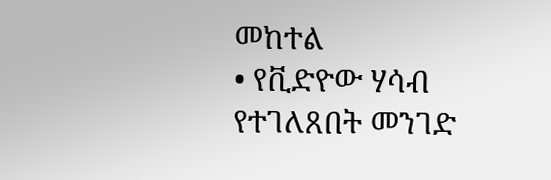መከተል
• የቪድዮው ሃሳብ የተገለጸበት መንገድ